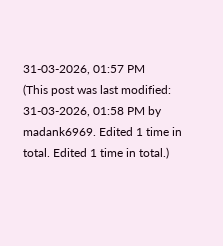31-03-2026, 01:57 PM
(This post was last modified: 31-03-2026, 01:58 PM by madank6969. Edited 1 time in total. Edited 1 time in total.)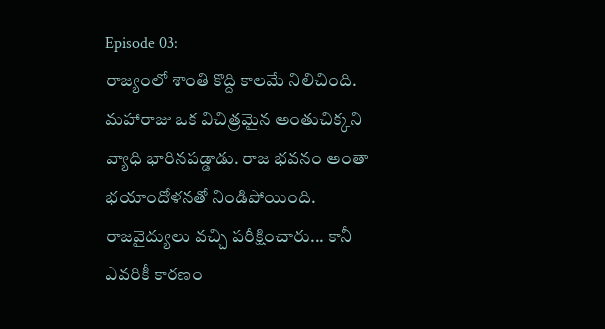Episode 03:
రాజ్యంలో శాంతి కొద్ది కాలమే నిలిచింది. మహారాజు ఒక విచిత్రమైన అంతుచిక్కని వ్యాధి భారినపడ్డాడు. రాజ భవనం అంతా భయాందోళనతో నిండిపోయింది. రాజవైద్యులు వచ్చి పరీక్షించారు... కానీ ఎవరికీ కారణం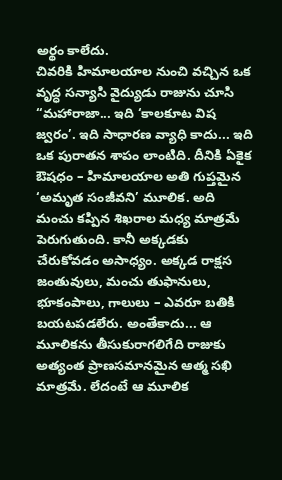అర్థం కాలేదు.
చివరికి హిమాలయాల నుంచి వచ్చిన ఒక వృద్ధ సన్యాసి వైద్యుడు రాజును చూసి “మహారాజా... ఇది ‘కాలకూట విష జ్వరం’. ఇది సాధారణ వ్యాధి కాదు... ఇది ఒక పురాతన శాపం లాంటిది. దీనికి ఏకైక ఔషధం – హిమాలయాల అతి గుప్తమైన ‘అమృత సంజీవని’ మూలిక. అది మంచు కప్పిన శిఖరాల మధ్య మాత్రమే పెరుగుతుంది. కానీ అక్కడకు చేరుకోవడం అసాధ్యం. అక్కడ రాక్షస జంతువులు, మంచు తుఫానులు, భూకంపాలు, గాలులు – ఎవరూ బతికి బయటపడలేరు. అంతేకాదు... ఆ మూలికను తీసుకురాగలిగేది రాజుకు అత్యంత ప్రాణసమానమైన ఆత్మ సఖి మాత్రమే. లేదంటే ఆ మూలిక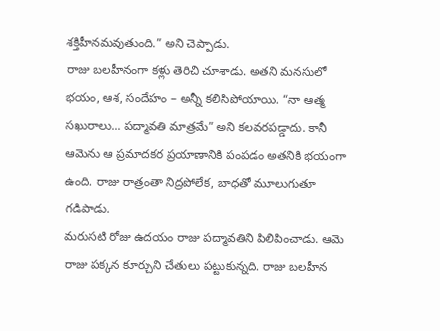శక్తిహీనమవుతుంది.” అని చెప్పాడు.
రాజు బలహీనంగా కళ్లు తెరిచి చూశాడు. అతని మనసులో భయం, ఆశ, సందేహం – అన్నీ కలిసిపోయాయి. “నా ఆత్మ సఖురాలు... పద్మావతి మాత్రమే” అని కలవరపడ్డాదు. కానీ ఆమెను ఆ ప్రమాదకర ప్రయాణానికి పంపడం అతనికి భయంగా ఉంది. రాజు రాత్రంతా నిద్రపోలేక, బాధతో మూలుగుతూ గడిపాడు.
మరుసటి రోజు ఉదయం రాజు పద్మావతిని పిలిపించాడు. ఆమె రాజు పక్కన కూర్చుని చేతులు పట్టుకున్నది. రాజు బలహీన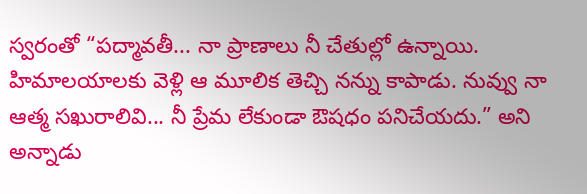స్వరంతో “పద్మావతీ... నా ప్రాణాలు నీ చేతుల్లో ఉన్నాయి. హిమాలయాలకు వెళ్లి ఆ మూలిక తెచ్చి నన్ను కాపాడు. నువ్వు నా ఆత్మ సఖురాలివి... నీ ప్రేమ లేకుండా ఔషధం పనిచేయదు.” అని అన్నాడు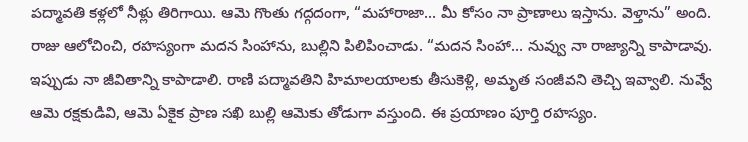పద్మావతి కళ్లలో నీళ్లు తిరిగాయి. ఆమె గొంతు గద్గదంగా, “మహారాజా... మీ కోసం నా ప్రాణాలు ఇస్తాను. వెళ్తాను” అంది. రాజు ఆలోచించి, రహస్యంగా మదన సింహాను, బుల్లిని పిలిపించాడు. “మదన సింహా... నువ్వు నా రాజ్యాన్ని కాపాడావు. ఇప్పుడు నా జీవితాన్ని కాపాడాలి. రాణి పద్మావతిని హిమాలయాలకు తీసుకెళ్లి, అమృత సంజీవని తెచ్చి ఇవ్వాలి. నువ్వే ఆమె రక్షకుడివి, ఆమె ఏకైక ప్రాణ సఖి బుల్లి ఆమెకు తోడుగా వస్తుంది. ఈ ప్రయాణం పూర్తి రహస్యం.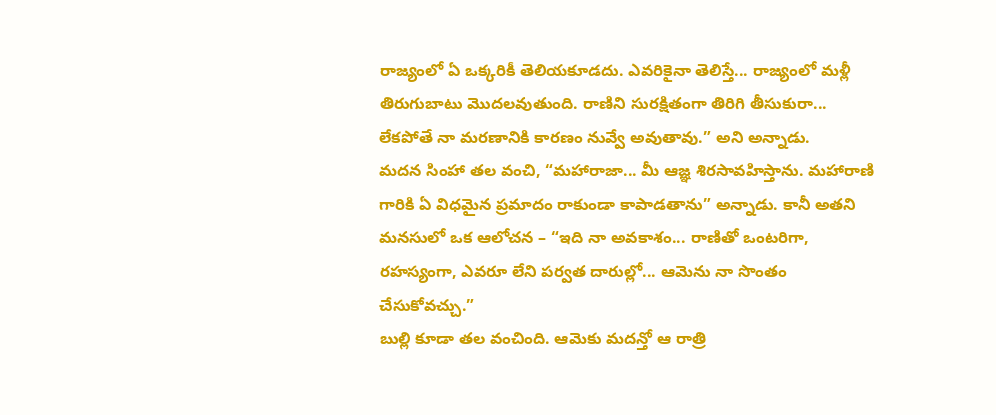రాజ్యంలో ఏ ఒక్కరికీ తెలియకూడదు. ఎవరికైనా తెలిస్తే... రాజ్యంలో మళ్లీ తిరుగుబాటు మొదలవుతుంది. రాణిని సురక్షితంగా తిరిగి తీసుకురా... లేకపోతే నా మరణానికి కారణం నువ్వే అవుతావు.” అని అన్నాడు.
మదన సింహా తల వంచి, “మహారాజా... మీ ఆజ్ఞ శిరసావహిస్తాను. మహారాణి గారికి ఏ విధమైన ప్రమాదం రాకుండా కాపాడతాను” అన్నాడు. కానీ అతని మనసులో ఒక ఆలోచన – “ఇది నా అవకాశం... రాణితో ఒంటరిగా, రహస్యంగా, ఎవరూ లేని పర్వత దారుల్లో... ఆమెను నా సొంతం చేసుకోవచ్చు.”
బుల్లి కూడా తల వంచింది. ఆమెకు మదన్తో ఆ రాత్రి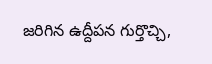జరిగిన ఉద్దీపన గుర్తొచ్చి,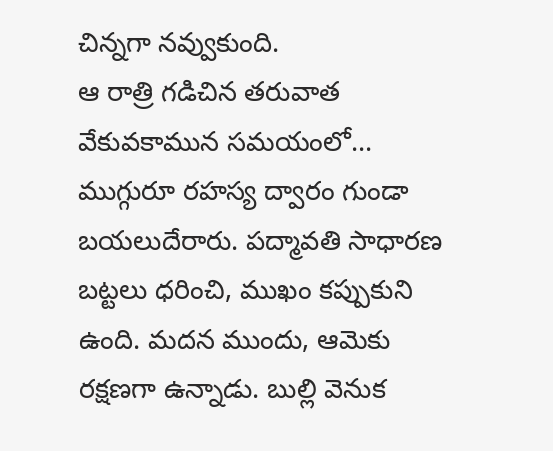చిన్నగా నవ్వుకుంది.
ఆ రాత్రి గడిచిన తరువాత వేకువకామున సమయంలో... ముగ్గురూ రహస్య ద్వారం గుండా బయలుదేరారు. పద్మావతి సాధారణ బట్టలు ధరించి, ముఖం కప్పుకుని ఉంది. మదన ముందు, ఆమెకు రక్షణగా ఉన్నాడు. బుల్లి వెనుక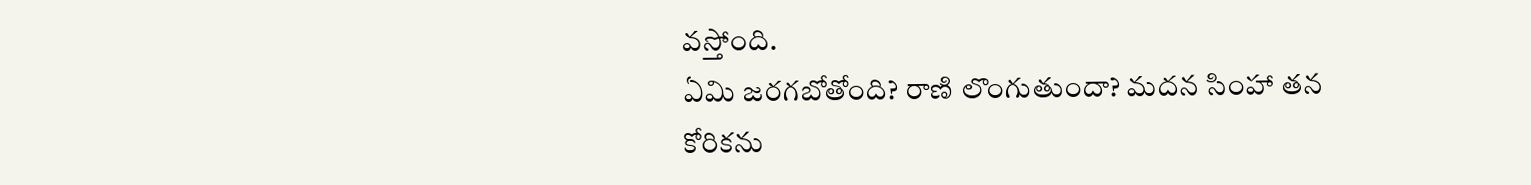వస్తోంది.
ఏమి జరగబోతోంది? రాణి లొంగుతుందా? మదన సింహా తన కోరికను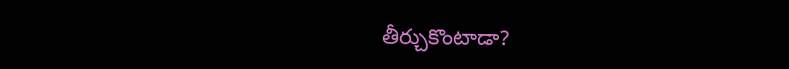తీర్చుకొంటాడా?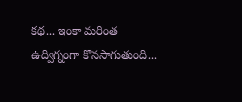కథ... ఇంకా మరింత ఉద్విగ్నంగా కొనసాగుతుంది...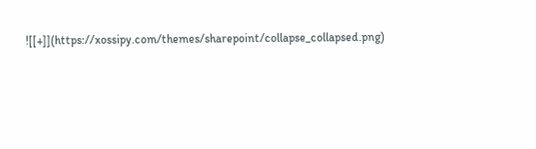![[+]](https://xossipy.com/themes/sharepoint/collapse_collapsed.png)